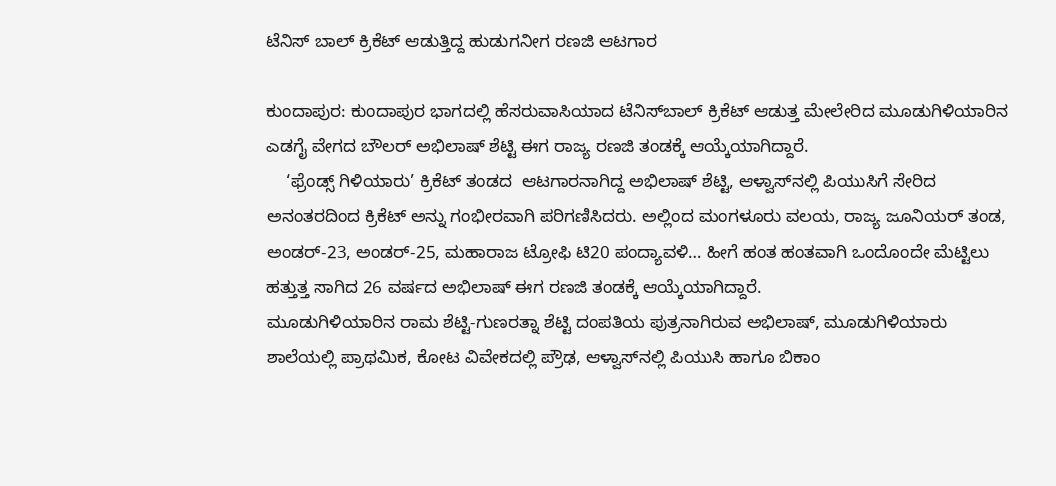ಟೆನಿಸ್‌ ಬಾಲ್‌ ಕ್ರಿಕೆಟ್‌ ಆಡುತ್ತಿದ್ದ ಹುಡುಗನೀಗ ರಣಜಿ ಆಟಗಾರ

ಕುಂದಾಪುರ: ಕುಂದಾಪುರ ಭಾಗದಲ್ಲಿ ಹೆಸರುವಾಸಿಯಾದ ಟೆನಿಸ್‌ಬಾಲ್‌ ಕ್ರಿಕೆಟ್‌ ಆಡುತ್ತ ಮೇಲೇರಿದ ಮೂಡುಗಿಳಿಯಾರಿನ ಎಡಗೈ ವೇಗದ ಬೌಲರ್‌ ಅಭಿಲಾಷ್‌ ಶೆಟ್ಟಿ ಈಗ ರಾಜ್ಯ ರಣಜಿ ತಂಡಕ್ಕೆ ಆಯ್ಕೆಯಾಗಿದ್ದಾರೆ.
    ‘ಫ್ರೆಂಡ್ಸ್‌ ಗಿಳಿಯಾರು’ ಕ್ರಿಕೆಟ್‌ ತಂಡದ  ಆಟಗಾರನಾಗಿದ್ದ ಅಭಿಲಾಷ್‌ ಶೆಟ್ಟಿ, ಆಳ್ವಾಸ್‌ನಲ್ಲಿ ಪಿಯುಸಿಗೆ ಸೇರಿದ ಅನಂತರದಿಂದ ಕ್ರಿಕೆಟ್‌ ಅನ್ನು ಗಂಭೀರವಾಗಿ ಪರಿಗಣಿಸಿದರು. ಅಲ್ಲಿಂದ ಮಂಗಳೂರು ವಲಯ, ರಾಜ್ಯ ಜೂನಿಯರ್‌ ತಂಡ, ಅಂಡರ್‌-23, ಅಂಡರ್‌-25, ಮಹಾರಾಜ ಟ್ರೋಫಿ ಟಿ20 ಪಂದ್ಯಾವಳಿ… ಹೀಗೆ ಹಂತ ಹಂತವಾಗಿ ಒಂದೊಂದೇ ಮೆಟ್ಟಿಲು ಹತ್ತುತ್ತ ಸಾಗಿದ 26 ವರ್ಷದ ಅಭಿಲಾಷ್‌ ಈಗ ರಣಜಿ ತಂಡಕ್ಕೆ ಆಯ್ಕೆಯಾಗಿದ್ದಾರೆ.
ಮೂಡುಗಿಳಿಯಾರಿನ ರಾಮ ಶೆಟ್ಟಿ-ಗುಣರತ್ನಾ ಶೆಟ್ಟಿ ದಂಪತಿಯ ಪುತ್ರನಾಗಿರುವ ಅಭಿಲಾಷ್‌, ಮೂಡುಗಿಳಿಯಾರು ಶಾಲೆಯಲ್ಲಿ ಪ್ರಾಥಮಿಕ, ಕೋಟ ವಿವೇಕದಲ್ಲಿ ಪ್ರೌಢ, ಆಳ್ವಾಸ್‌ನಲ್ಲಿ ಪಿಯುಸಿ ಹಾಗೂ ಬಿಕಾಂ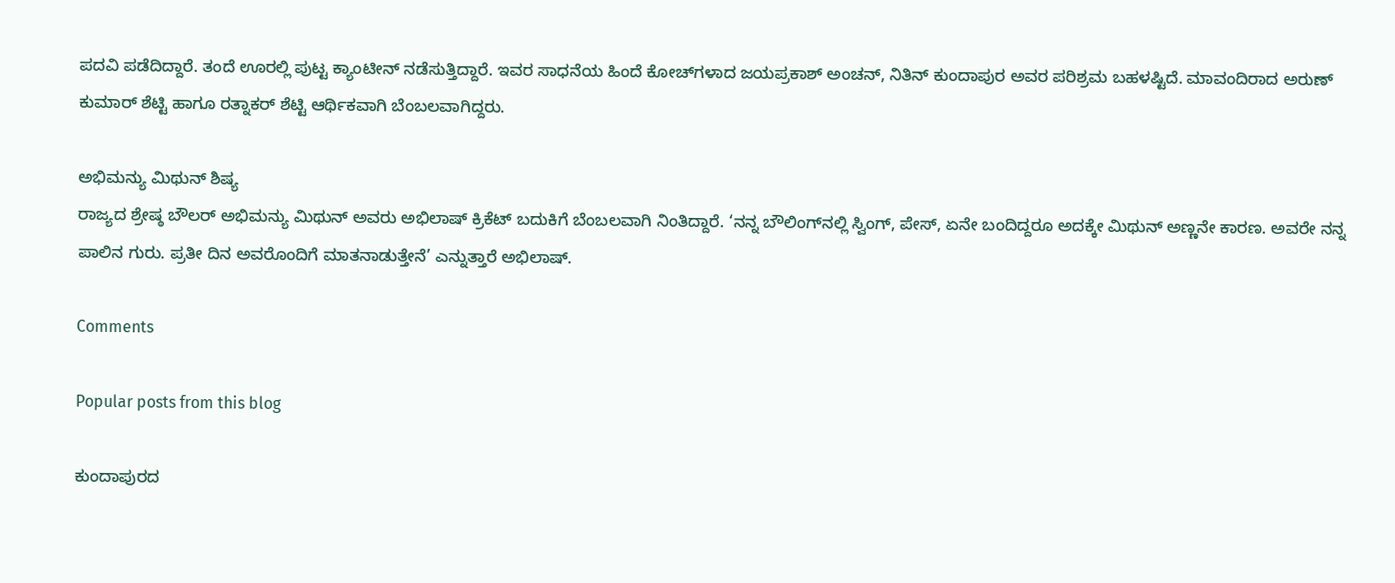ಪದವಿ ಪಡೆದಿದ್ದಾರೆ. ತಂದೆ ಊರಲ್ಲಿ ಪುಟ್ಟ ಕ್ಯಾಂಟೀನ್‌ ನಡೆಸುತ್ತಿದ್ದಾರೆ. ಇವರ ಸಾಧನೆಯ ಹಿಂದೆ ಕೋಚ್‌ಗಳಾದ ಜಯಪ್ರಕಾಶ್‌ ಅಂಚನ್‌, ನಿತಿನ್‌ ಕುಂದಾಪುರ ಅವರ ಪರಿಶ್ರಮ ಬಹಳಷ್ಟಿದೆ. ಮಾವಂದಿರಾದ ಅರುಣ್‌ ಕುಮಾರ್‌ ಶೆಟ್ಟಿ ಹಾಗೂ ರತ್ನಾಕರ್‌ ಶೆಟ್ಟಿ ಆರ್ಥಿಕವಾಗಿ ಬೆಂಬಲವಾಗಿದ್ದರು.

ಅಭಿಮನ್ಯು ಮಿಥುನ್‌ ಶಿಷ್ಯ
ರಾಜ್ಯದ ಶ್ರೇಷ್ಠ ಬೌಲರ್‌ ಅಭಿಮನ್ಯು ಮಿಥುನ್‌ ಅವರು ಅಭಿಲಾಷ್‌ ಕ್ರಿಕೆಟ್‌ ಬದುಕಿಗೆ ಬೆಂಬಲವಾಗಿ ನಿಂತಿದ್ದಾರೆ. ‘ನನ್ನ ಬೌಲಿಂಗ್‌ನಲ್ಲಿ ಸ್ವಿಂಗ್‌, ಪೇಸ್‌, ಏನೇ ಬಂದಿದ್ದರೂ ಅದಕ್ಕೇ ಮಿಥುನ್‌ ಅಣ್ಣನೇ ಕಾರಣ. ಅವರೇ ನನ್ನ ಪಾಲಿನ ಗುರು. ಪ್ರತೀ ದಿನ ಅವರೊಂದಿಗೆ ಮಾತನಾಡುತ್ತೇನೆ’ ಎನ್ನುತ್ತಾರೆ ಅಭಿಲಾಷ್‌.

Comments

Popular posts from this blog

ಕುಂದಾಪುರದ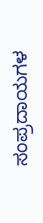ಸಂಪ್ರದಾಯಗಳ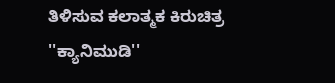ತಿಳಿಸುವ ಕಲಾತ್ಮಕ ಕಿರುಚಿತ್ರ ''ಕ್ಯಾನಿಮುಡಿ''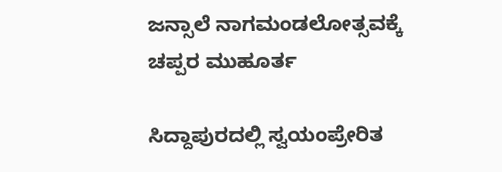ಜನ್ಸಾಲೆ ನಾಗಮಂಡಲೋತ್ಸವಕ್ಕೆ ಚಪ್ಪರ ಮುಹೂರ್ತ

ಸಿದ್ದಾಪುರದಲ್ಲಿ ಸ್ವಯಂಪ್ರೇರಿತ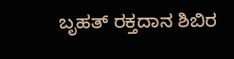ಬೃಹತ್ ರಕ್ತದಾನ ಶಿಬಿರ